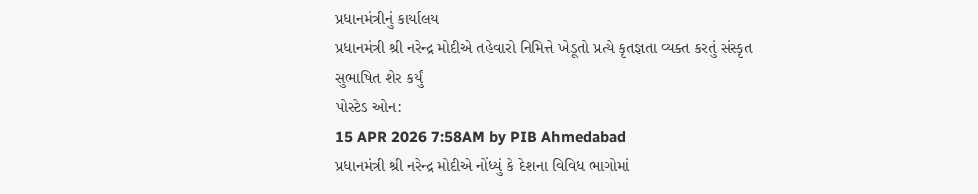પ્રધાનમંત્રીનું કાર્યાલય
પ્રધાનમંત્રી શ્રી નરેન્દ્ર મોદીએ તહેવારો નિમિત્તે ખેડૂતો પ્રત્યે કૃતજ્ઞતા વ્યક્ત કરતું સંસ્કૃત સુભાષિત શેર કર્યું
પોસ્ટેડ ઓન:
15 APR 2026 7:58AM by PIB Ahmedabad
પ્રધાનમંત્રી શ્રી નરેન્દ્ર મોદીએ નોંધ્યું કે દેશના વિવિધ ભાગોમાં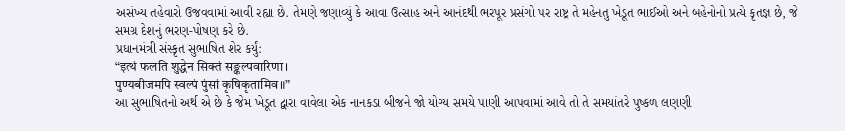અસંખ્ય તહેવારો ઉજવવામાં આવી રહ્યા છે. તેમણે જણાવ્યું કે આવા ઉત્સાહ અને આનંદથી ભરપૂર પ્રસંગો પર રાષ્ટ્ર તે મહેનતુ ખેડૂત ભાઈઓ અને બહેનોનો પ્રત્યે કૃતજ્ઞ છે, જે સમગ્ર દેશનું ભરણ-પોષણ કરે છે.
પ્રધાનમંત્રી સંસ્કૃત સુભાષિત શેર કર્યું:
“इत्थं फलति शुद्धेन सिक्तं सङ्कल्पवारिणा।
पुण्यबीजमपि स्वल्पं पुंसां कृषिकृतामिव॥”
આ સુભાષિતનો અર્થ એ છે કે જેમ ખેડૂત દ્વારા વાવેલા એક નાનકડા બીજને જો યોગ્ય સમયે પાણી આપવામાં આવે તો તે સમયાંતરે પુષ્કળ લણણી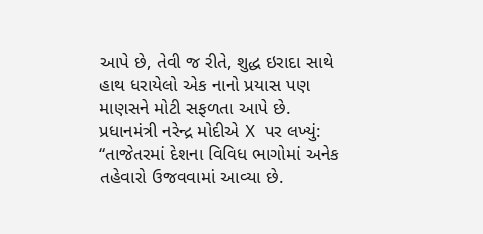આપે છે, તેવી જ રીતે, શુદ્ધ ઇરાદા સાથે હાથ ધરાયેલો એક નાનો પ્રયાસ પણ માણસને મોટી સફળતા આપે છે.
પ્રધાનમંત્રી નરેન્દ્ર મોદીએ X પર લખ્યું:
“તાજેતરમાં દેશના વિવિધ ભાગોમાં અનેક તહેવારો ઉજવવામાં આવ્યા છે.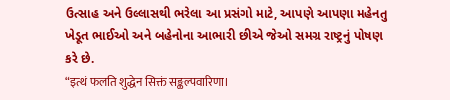ઉત્સાહ અને ઉલ્લાસથી ભરેલા આ પ્રસંગો માટે, આપણે આપણા મહેનતુ ખેડૂત ભાઈઓ અને બહેનોના આભારી છીએ જેઓ સમગ્ર રાષ્ટ્રનું પોષણ કરે છે.
“इत्थं फलति शुद्धेन सिक्तं सङ्कल्पवारिणा।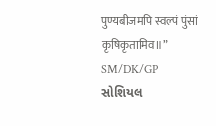पुण्यबीजमपि स्वल्पं पुंसां कृषिकृतामिव॥”
SM/DK/GP
સોશિયલ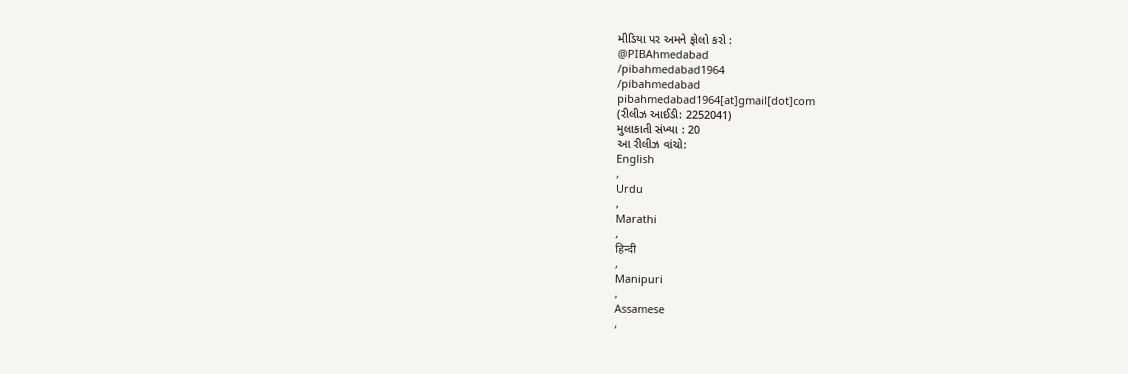મીડિયા પર અમને ફોલો કરો :
@PIBAhmedabad
/pibahmedabad1964
/pibahmedabad
pibahmedabad1964[at]gmail[dot]com
(રીલીઝ આઈડી: 2252041)
મુલાકાતી સંખ્યા : 20
આ રીલીઝ વાંચો:
English
,
Urdu
,
Marathi
,
हिन्दी
,
Manipuri
,
Assamese
,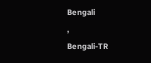Bengali
,
Bengali-TR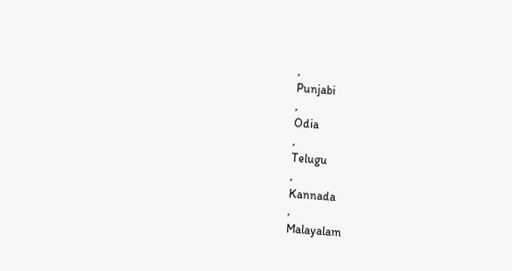,
Punjabi
,
Odia
,
Telugu
,
Kannada
,
Malayalam